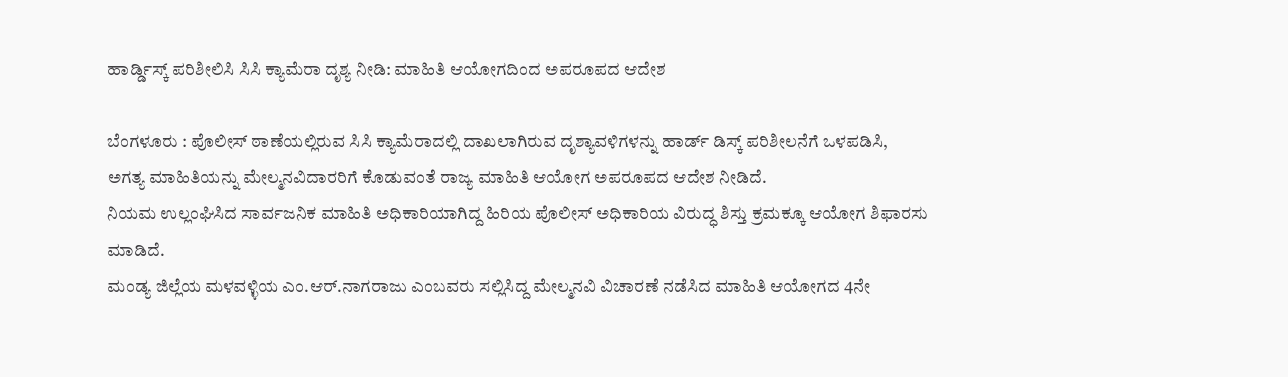ಹಾರ್ಡ್ಡಿಸ್ಕ್ ಪರಿಶೀಲಿಸಿ ಸಿಸಿ ಕ್ಯಾಮೆರಾ ದೃಶ್ಯ ನೀಡಿ: ಮಾಹಿತಿ ಆಯೋಗದಿಂದ ಅಪರೂಪದ ಆದೇಶ

ಬೆಂಗಳೂರು : ಪೊಲೀಸ್ ಠಾಣೆಯಲ್ಲಿರುವ ಸಿಸಿ ಕ್ಯಾಮೆರಾದಲ್ಲಿ ದಾಖಲಾಗಿರುವ ದೃಶ್ಯಾವಳಿಗಳನ್ನು ಹಾರ್ಡ್ ಡಿಸ್ಕ್ ಪರಿಶೀಲನೆಗೆ ಒಳಪಡಿಸಿ, ಅಗತ್ಯ ಮಾಹಿತಿಯನ್ನು ಮೇಲ್ಮನವಿದಾರರಿಗೆ ಕೊಡುವಂತೆ ರಾಜ್ಯ ಮಾಹಿತಿ ಆಯೋಗ ಅಪರೂಪದ ಆದೇಶ ನೀಡಿದೆ.
ನಿಯಮ ಉಲ್ಲಂಘಿಸಿದ ಸಾರ್ವಜನಿಕ ಮಾಹಿತಿ ಅಧಿಕಾರಿಯಾಗಿದ್ದ ಹಿರಿಯ ಪೊಲೀಸ್ ಅಧಿಕಾರಿಯ ವಿರುದ್ಧ ಶಿಸ್ತು ಕ್ರಮಕ್ಕೂ ಆಯೋಗ ಶಿಫಾರಸು ಮಾಡಿದೆ.
ಮಂಡ್ಯ ಜಿಲ್ಲೆಯ ಮಳವಳ್ಳಿಯ ಎಂ.ಆರ್.ನಾಗರಾಜು ಎಂಬವರು ಸಲ್ಲಿಸಿದ್ದ ಮೇಲ್ಮನವಿ ವಿಚಾರಣೆ ನಡೆಸಿದ ಮಾಹಿತಿ ಆಯೋಗದ 4ನೇ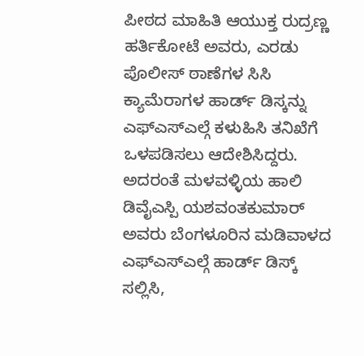ಪೀಠದ ಮಾಹಿತಿ ಆಯುಕ್ತ ರುದ್ರಣ್ಣ ಹರ್ತಿಕೋಟೆ ಅವರು, ಎರಡು ಪೊಲೀಸ್ ಠಾಣೆಗಳ ಸಿಸಿ ಕ್ಯಾಮೆರಾಗಳ ಹಾರ್ಡ್ ಡಿಸ್ಕನ್ನು ಎಫ್ಎಸ್ಎಲ್ಗೆ ಕಳುಹಿಸಿ ತನಿಖೆಗೆ ಒಳಪಡಿಸಲು ಆದೇಶಿಸಿದ್ದರು.
ಅದರಂತೆ ಮಳವಳ್ಳಿಯ ಹಾಲಿ ಡಿವೈಎಸ್ಪಿ ಯಶವಂತಕುಮಾರ್ ಅವರು ಬೆಂಗಳೂರಿನ ಮಡಿವಾಳದ ಎಫ್ಎಸ್ಎಲ್ಗೆ ಹಾರ್ಡ್ ಡಿಸ್ಕ್ ಸಲ್ಲಿಸಿ,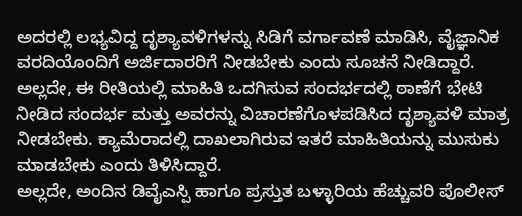ಅದರಲ್ಲಿ ಲಭ್ಯವಿದ್ದ ದೃಶ್ಯಾವಳಿಗಳನ್ನು ಸಿಡಿಗೆ ವರ್ಗಾವಣೆ ಮಾಡಿಸಿ, ವೈಜ್ಞಾನಿಕ ವರದಿಯೊಂದಿಗೆ ಅರ್ಜಿದಾರರಿಗೆ ನೀಡಬೇಕು ಎಂದು ಸೂಚನೆ ನೀಡಿದ್ದಾರೆ. ಅಲ್ಲದೇ, ಈ ರೀತಿಯಲ್ಲಿ ಮಾಹಿತಿ ಒದಗಿಸುವ ಸಂದರ್ಭದಲ್ಲಿ ಠಾಣೆಗೆ ಭೇಟಿ ನೀಡಿದ ಸಂದರ್ಭ ಮತ್ತು ಅವರನ್ನು ವಿಚಾರಣೆಗೊಳಪಡಿಸಿದ ದೃಶ್ಯಾವಳಿ ಮಾತ್ರ ನೀಡಬೇಕು. ಕ್ಯಾಮೆರಾದಲ್ಲಿ ದಾಖಲಾಗಿರುವ ಇತರೆ ಮಾಹಿತಿಯನ್ನು ಮುಸುಕು ಮಾಡಬೇಕು ಎಂದು ತಿಳಿಸಿದ್ದಾರೆ.
ಅಲ್ಲದೇ, ಅಂದಿನ ಡಿವೈಎಸ್ಪಿ ಹಾಗೂ ಪ್ರಸ್ತುತ ಬಳ್ಳಾರಿಯ ಹೆಚ್ಚುವರಿ ಪೊಲೀಸ್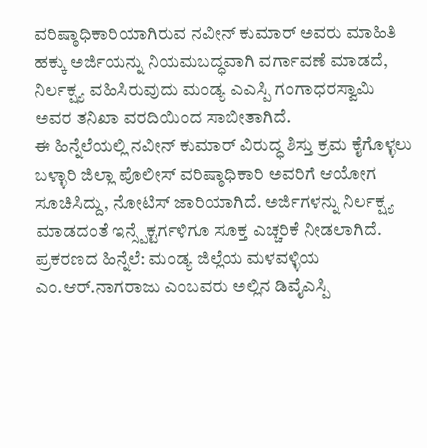ವರಿಷ್ಠಾಧಿಕಾರಿಯಾಗಿರುವ ನವೀನ್ ಕುಮಾರ್ ಅವರು ಮಾಹಿತಿ ಹಕ್ಕು ಅರ್ಜಿಯನ್ನು ನಿಯಮಬದ್ಧವಾಗಿ ವರ್ಗಾವಣೆ ಮಾಡದೆ, ನಿರ್ಲಕ್ಷ್ಯ ವಹಿಸಿರುವುದು ಮಂಡ್ಯ ಎಎಸ್ಪಿ ಗಂಗಾಧರಸ್ವಾಮಿ ಅವರ ತನಿಖಾ ವರದಿಯಿಂದ ಸಾಬೀತಾಗಿದೆ.
ಈ ಹಿನ್ನೆಲೆಯಲ್ಲಿ ನವೀನ್ ಕುಮಾರ್ ವಿರುದ್ಧ ಶಿಸ್ತು ಕ್ರಮ ಕೈಗೊಳ್ಳಲು ಬಳ್ಳಾರಿ ಜಿಲ್ಲಾ ಪೊಲೀಸ್ ವರಿಷ್ಠಾಧಿಕಾರಿ ಅವರಿಗೆ ಆಯೋಗ ಸೂಚಿಸಿದ್ದು, ನೋಟಿಸ್ ಜಾರಿಯಾಗಿದೆ. ಅರ್ಜಿಗಳನ್ನು ನಿರ್ಲಕ್ಷ್ಯ ಮಾಡದಂತೆ ಇನ್ಸ್ಪೆಕ್ಟರ್ಗಳಿಗೂ ಸೂಕ್ತ ಎಚ್ಚರಿಕೆ ನೀಡಲಾಗಿದೆ.
ಪ್ರಕರಣದ ಹಿನ್ನೆಲೆ: ಮಂಡ್ಯ ಜಿಲ್ಲೆಯ ಮಳವಳ್ಳಿಯ ಎಂ.ಆರ್.ನಾಗರಾಜು ಎಂಬವರು ಅಲ್ಲಿನ ಡಿವೈಎಸ್ಪಿ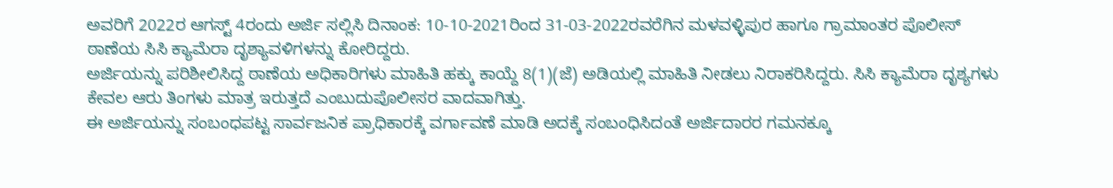ಅವರಿಗೆ 2022ರ ಆಗಸ್ಟ್ 4ರಂದು ಅರ್ಜಿ ಸಲ್ಲಿಸಿ ದಿನಾಂಕ: 10-10-2021ರಿಂದ 31-03-2022ರವರೆಗಿನ ಮಳವಳ್ಳಿಪುರ ಹಾಗೂ ಗ್ರಾಮಾಂತರ ಪೊಲೀಸ್ ಠಾಣೆಯ ಸಿಸಿ ಕ್ಯಾಮೆರಾ ದೃಶ್ಯಾವಳಿಗಳನ್ನು ಕೋರಿದ್ದರು.
ಅರ್ಜಿಯನ್ನು ಪರಿಶೀಲಿಸಿದ್ದ ಠಾಣೆಯ ಅಧಿಕಾರಿಗಳು ಮಾಹಿತಿ ಹಕ್ಕು ಕಾಯ್ದೆ 8(1)(ಜೆ) ಅಡಿಯಲ್ಲಿ ಮಾಹಿತಿ ನೀಡಲು ನಿರಾಕರಿಸಿದ್ದರು. ಸಿಸಿ ಕ್ಯಾಮೆರಾ ದೃಶ್ಯಗಳು ಕೇವಲ ಆರು ತಿಂಗಳು ಮಾತ್ರ ಇರುತ್ತದೆ ಎಂಬುದುಪೊಲೀಸರ ವಾದವಾಗಿತ್ತು.
ಈ ಅರ್ಜಿಯನ್ನು ಸಂಬಂಧಪಟ್ಟ ಸಾರ್ವಜನಿಕ ಪ್ರಾಧಿಕಾರಕ್ಕೆ ವರ್ಗಾವಣೆ ಮಾಡಿ ಅದಕ್ಕೆ ಸಂಬಂಧಿಸಿದಂತೆ ಅರ್ಜಿದಾರರ ಗಮನಕ್ಕೂ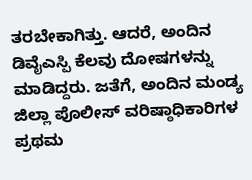ತರಬೇಕಾಗಿತ್ತು. ಆದರೆ, ಅಂದಿನ ಡಿವೈಎಸ್ಪಿ ಕೆಲವು ದೋಷಗಳನ್ನು ಮಾಡಿದ್ದರು. ಜತೆಗೆ, ಅಂದಿನ ಮಂಡ್ಯ ಜಿಲ್ಲಾ ಪೊಲೀಸ್ ವರಿಷ್ಠಾಧಿಕಾರಿಗಳ ಪ್ರಥಮ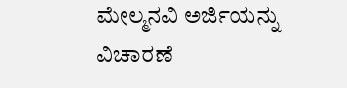ಮೇಲ್ಮನವಿ ಅರ್ಜಿಯನ್ನು ವಿಚಾರಣೆ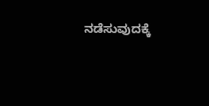ನಡೆಸುವುದಕ್ಕೆ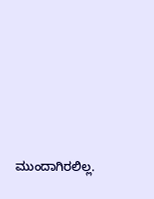ಮುಂದಾಗಿರಲಿಲ್ಲ.